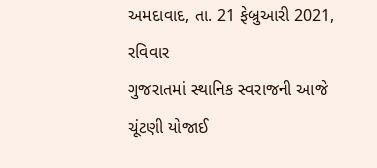અમદાવાદ, તા. 21 ફેબ્રુઆરી 2021, રવિવાર
ગુજરાતમાં સ્થાનિક સ્વરાજની આજે ચૂંટણી યોજાઈ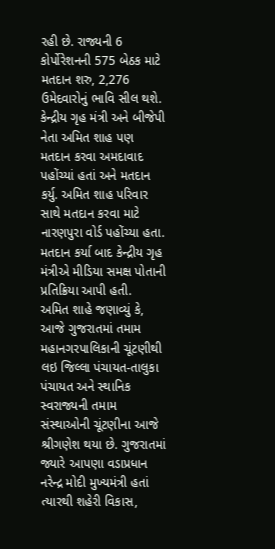રહી છે. રાજ્યની 6 કોર્પોરેશનની 575 બેઠક માટે મતદાન શરુ, 2,276 ઉમેદવારોનું ભાવિ સીલ થશે. કેન્દ્રીય ગૃહ મંત્રી અને બીજેપી નેતા અમિત શાહ પણ મતદાન કરવા અમદાવાદ પહોંચ્યાં હતાં અને મતદાન કર્યુ. અમિત શાહ પરિવાર સાથે મતદાન કરવા માટે નારણપુરા વોર્ડ પહોંચ્યા હતા. મતદાન કર્યા બાદ કેન્દ્રીય ગૃહ મંત્રીએ મીડિયા સમક્ષ પોતાની પ્રતિક્રિયા આપી હતી.
અમિત શાહે જણાવ્યું કે, આજે ગુજરાતમાં તમામ મહાનગરપાલિકાની ચૂંટણીથી લઇ જિલ્લા પંચાયત-તાલુકા પંચાયત અને સ્થાનિક સ્વરાજ્યની તમામ સંસ્થાઓની ચૂંટણીના આજે શ્રીગણેશ થયા છે. ગુજરાતમાં જ્યારે આપણા વડાપ્રધાન નરેન્દ્ર મોદી મુખ્યમંત્રી હતાં ત્યારથી શહેરી વિકાસ,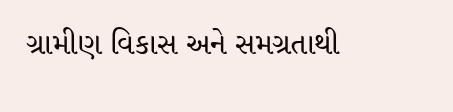ગ્રામીણ વિકાસ અને સમગ્રતાથી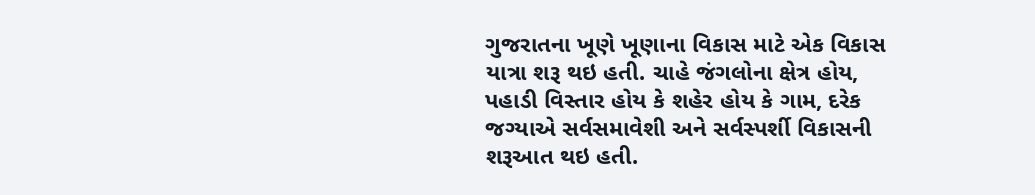ગુજરાતના ખૂણે ખૂણાના વિકાસ માટે એક વિકાસ યાત્રા શરૂ થઇ હતી. ચાહે જંગલોના ક્ષેત્ર હોય, પહાડી વિસ્તાર હોય કે શહેર હોય કે ગામ, દરેક જગ્યાએ સર્વસમાવેશી અને સર્વસ્પર્શી વિકાસની શરૂઆત થઇ હતી.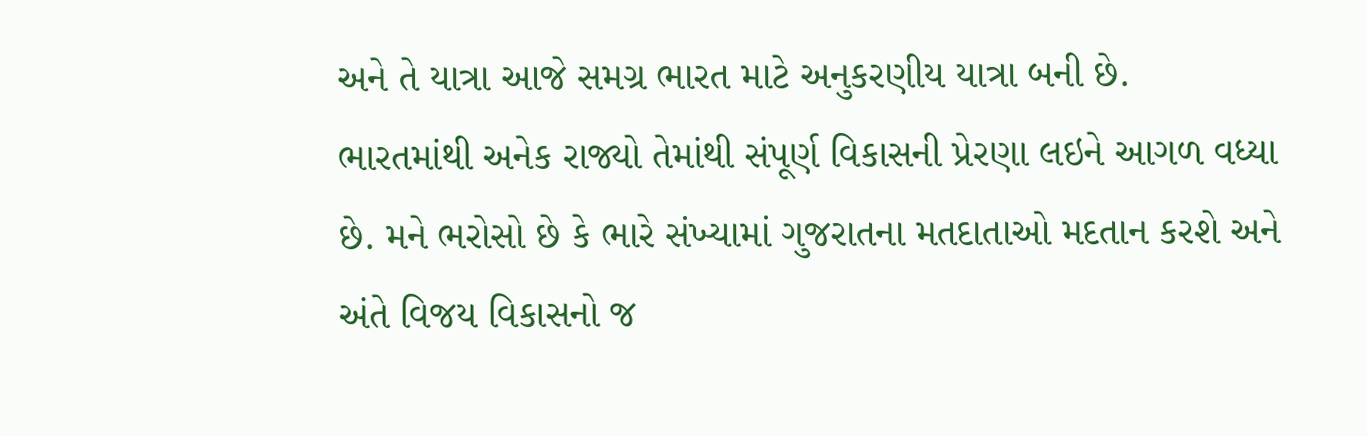અને તે યાત્રા આજે સમગ્ર ભારત માટે અનુકરણીય યાત્રા બની છે.
ભારતમાંથી અનેક રાજ્યો તેમાંથી સંપૂર્ણ વિકાસની પ્રેરણા લઇને આગળ વધ્યા છે. મને ભરોસો છે કે ભારે સંખ્યામાં ગુજરાતના મતદાતાઓ મદતાન કરશે અને અંતે વિજય વિકાસનો જ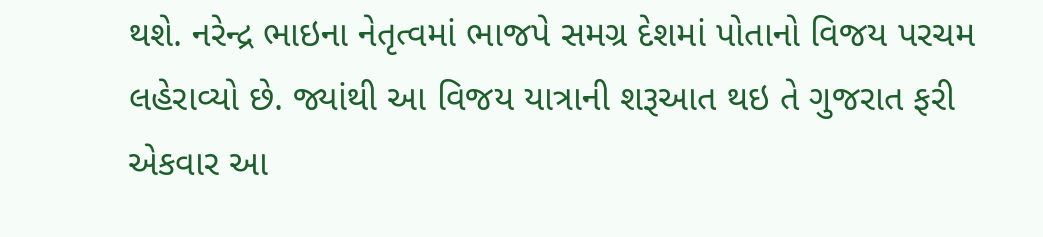થશે. નરેન્દ્ર ભાઇના નેતૃત્વમાં ભાજપે સમગ્ર દેશમાં પોતાનો વિજય પરચમ લહેરાવ્યો છે. જ્યાંથી આ વિજય યાત્રાની શરૂઆત થઇ તે ગુજરાત ફરી એકવાર આ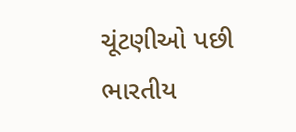ચૂંટણીઓ પછી ભારતીય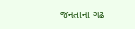જનતાના ગઢ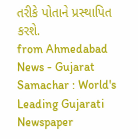તરીકે પોતાને પ્રસ્થાપિત કરશે.
from Ahmedabad News - Gujarat Samachar : World's Leading Gujarati Newspaper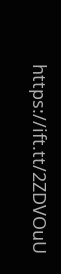https://ift.tt/2ZDVOuU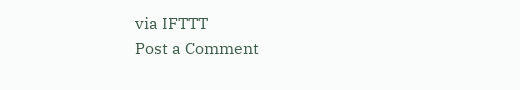via IFTTT
Post a Comment